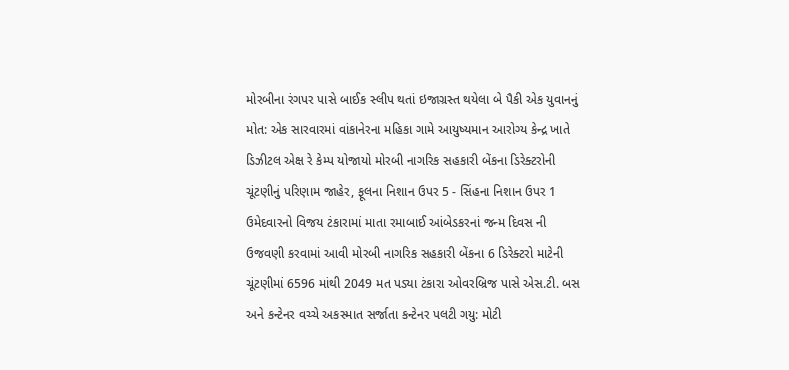મોરબીના રંગપર પાસે બાઈક સ્લીપ થતાં ઇજાગ્રસ્ત થયેલા બે પૈકી એક યુવાનનું મોત: એક સારવારમાં વાંકાનેરના મહિકા ગામે આયુષ્યમાન આરોગ્ય કેન્દ્ર ખાતે ડિઝીટલ એક્ષ રે કેમ્પ યોજાયો મોરબી નાગરિક સહકારી બેંકના ડિરેક્ટરોની ચૂંટણીનું પરિણામ જાહેર, ફૂલના નિશાન ઉપર 5 - સિંહના નિશાન ઉપર 1 ઉમેદવારનો વિજય ટંકારામાં માતા રમાબાઈ આંબેડકરનાં જન્મ દિવસ ની ઉજવણી કરવામાં આવી મોરબી નાગરિક સહકારી બેંકના 6 ડિરેક્ટરો માટેની ચૂંટણીમાં 6596 માંથી 2049 મત પડ્યા ટંકારા ઓવરબ્રિજ પાસે એસ.ટી. બસ અને કન્ટેનર વચ્ચે અકસ્માત સર્જાતા કન્ટેનર પલટી ગયુ: મોટી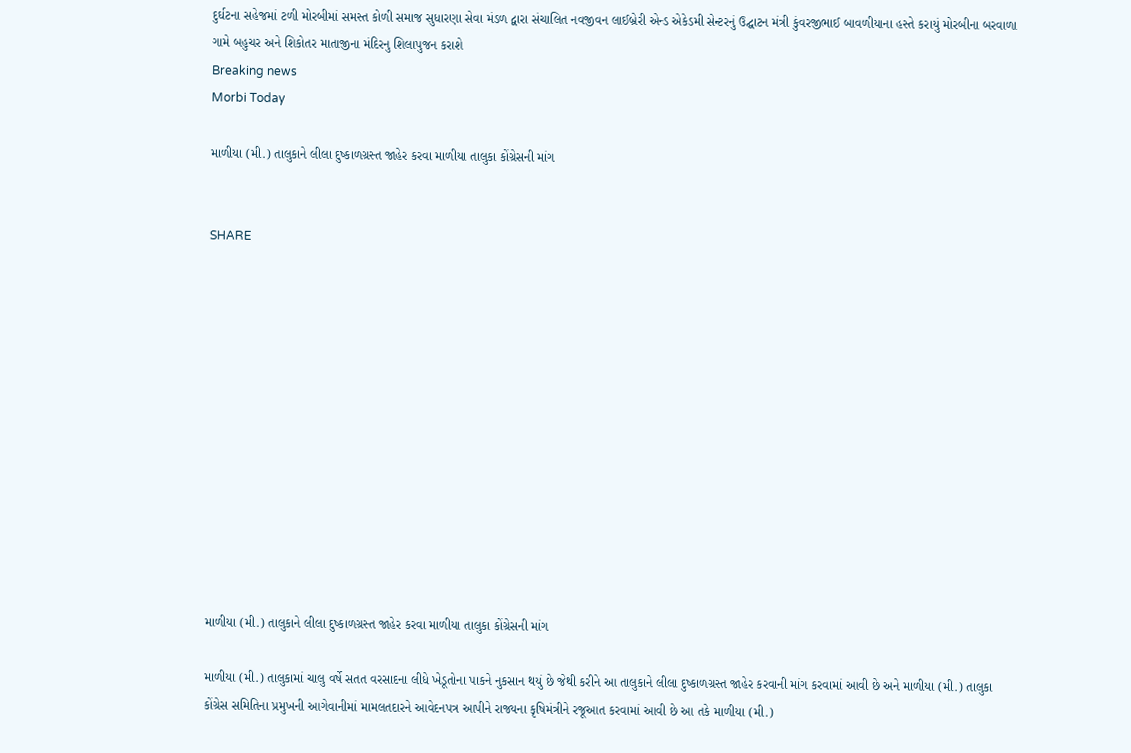દુર્ઘટના સહેજમાં ટળી મોરબીમાં સમસ્ત કોળી સમાજ સુધારણા સેવા મંડળ દ્વારા સંચાલિત નવજીવન લાઈબ્રેરી એન્ડ એકેડમી સેન્ટરનું ઉદ્ઘાટન મંત્રી કુંવરજીભાઈ બાવળીયાના હસ્તે કરાયું મોરબીના બરવાળા ગામે બહુચર અને શિકોતર માતાજીના મંદિરનુ શિલાપુજન કરાશે
Breaking news
Morbi Today

માળીયા (મી.) તાલુકાને લીલા દુષ્કાળગ્રસ્ત જાહેર કરવા માળીયા તાલુકા કોંગ્રેસની માંગ


SHARE













માળીયા (મી.) તાલુકાને લીલા દુષ્કાળગ્રસ્ત જાહેર કરવા માળીયા તાલુકા કોંગ્રેસની માંગ

માળીયા (મી.) તાલુકામાં ચાલુ વર્ષે સતત વરસાદના લીધે ખેડૂતોના પાકને નુકસાન થયું છે જેથી કરીને આ તાલુકાને લીલા દુષ્કાળગ્રસ્ત જાહેર કરવાની માંગ કરવામાં આવી છે અને માળીયા (મી.) તાલુકા કોંગ્રેસ સમિતિના પ્રમુખની આગેવાનીમાં મામલતદારને આવેદનપત્ર આપીને રાજ્યના કૃષિમંત્રીને રજૂઆત કરવામાં આવી છે આ તકે માળીયા (મી.)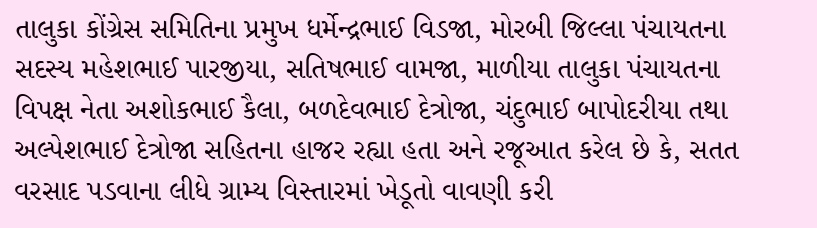તાલુકા કોંગ્રેસ સમિતિના પ્રમુખ ધર્મેન્દ્રભાઈ વિડજા, મોરબી જિલ્લા પંચાયતના સદસ્ય મહેશભાઈ પારજીયા, સતિષભાઈ વામજા, માળીયા તાલુકા પંચાયતના વિપક્ષ નેતા અશોકભાઈ કૈલા, બળદેવભાઈ દેત્રોજા, ચંદુભાઈ બાપોદરીયા તથા અલ્પેશભાઈ દેત્રોજા સહિતના હાજર રહ્યા હતા અને રજૂઆત કરેલ છે કે, સતત વરસાદ પડવાના લીધે ગ્રામ્ય વિસ્તારમાં ખેડૂતો વાવણી કરી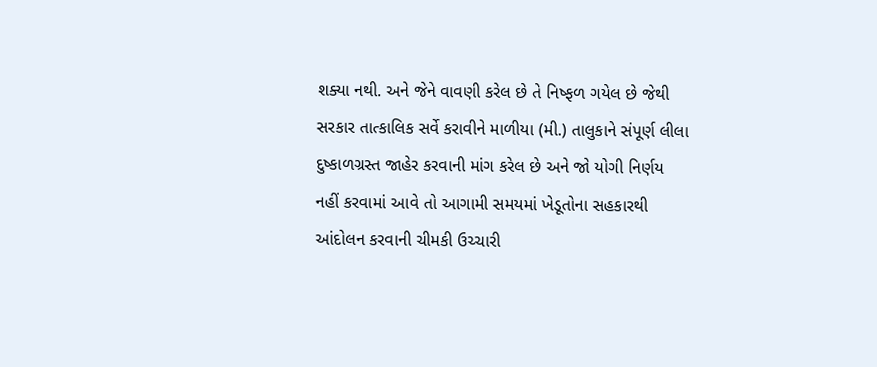શક્યા નથી. અને જેને વાવણી કરેલ છે તે નિષ્ફળ ગયેલ છે જેથી સરકાર તાત્કાલિક સર્વે કરાવીને માળીયા (મી.) તાલુકાને સંપૂર્ણ લીલા દુષ્કાળગ્રસ્ત જાહેર કરવાની માંગ કરેલ છે અને જો યોગી નિર્ણય નહીં કરવામાં આવે તો આગામી સમયમાં ખેડૂતોના સહકારથી આંદોલન કરવાની ચીમકી ઉચ્ચારી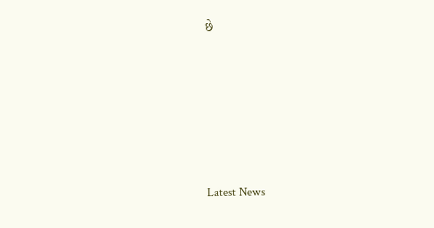છે






Latest News